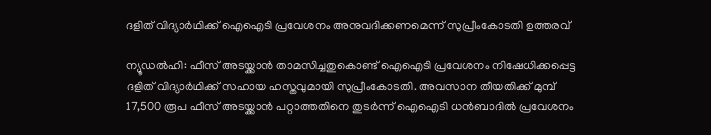ദളിത് വിദ്യാര്‍ഥിക്ക് ഐഐടി പ്രവേശനം അനുവദിക്കണമെന്ന് സുപ്രീംകോടതി ഉത്തരവ്

ന്യൂഡല്‍ഹി: ഫീസ് അടയ്ക്കാന്‍ താമസിച്ചതുകൊണ്ട് ഐഐടി പ്രവേശനം നിഷേധിക്കപ്പെട്ട ദളിത് വിദ്യാര്‍ഥിക്ക് സഹായ ഹസ്തവുമായി സുപ്രീംകോടതി. അവസാന തീയതിക്ക് മുമ്പ് 17,500 രൂപ ഫീസ് അടയ്ക്കാന്‍ പറ്റാത്തതിനെ തുടര്‍ന്ന് ഐഐടി ധന്‍ബാദില്‍ പ്രവേശനം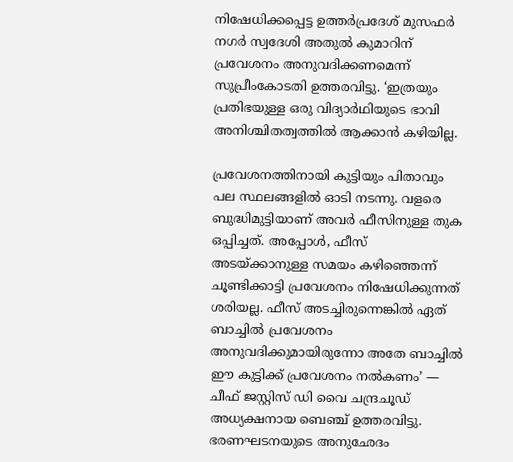നിഷേധിക്കപ്പെട്ട ഉത്തര്‍പ്രദേശ് മുസഫര്‍ നഗര്‍ സ്വദേശി അതുല്‍ കുമാറിന് പ്രവേശനം അനുവദിക്കണമെന്ന് സുപ്രീംകോടതി ഉത്തരവിട്ടു. ‘ഇത്രയും പ്രതിഭയുള്ള ഒരു വിദ്യാര്‍ഥിയുടെ ഭാവി അനിശ്ചിതത്വത്തില്‍ ആക്കാന്‍ കഴിയില്ല.

പ്രവേശനത്തിനായി കുട്ടിയും പിതാവും പല സ്ഥലങ്ങളില്‍ ഓടി നടന്നു. വളരെ ബുദ്ധിമുട്ടിയാണ് അവര്‍ ഫീസിനുള്ള തുക ഒപ്പിച്ചത്. അപ്പോള്‍, ഫീസ് അടയ്ക്കാനുള്ള സമയം കഴിഞ്ഞെന്ന് ചൂണ്ടിക്കാട്ടി പ്രവേശനം നിഷേധിക്കുന്നത് ശരിയല്ല. ഫീസ് അടച്ചിരുന്നെങ്കില്‍ ഏത് ബാച്ചില്‍ പ്രവേശനം അനുവദിക്കുമായിരുന്നോ അതേ ബാച്ചില്‍ ഈ കുട്ടിക്ക് പ്രവേശനം നല്‍കണം’ — ചീഫ് ജസ്റ്റിസ് ഡി വൈ ചന്ദ്രചൂഡ് അധ്യക്ഷനായ ബെഞ്ച് ഉത്തരവിട്ടു. ഭരണഘടനയുടെ അനുഛേദം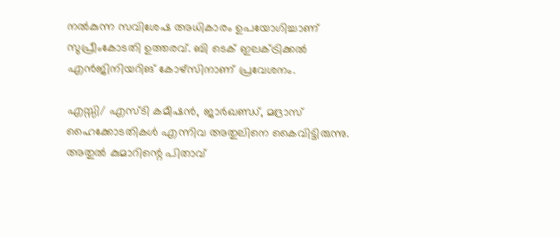നല്‍കുന്ന സവിശേഷ അധികാരം ഉപയോഗിച്ചാണ് സുപ്രീംകോടതി ഉത്തരവ്. ബി ടെക് ഇലക്ട്രിക്കല്‍ എന്‍ജിനിയറിങ് കോഴ്‌സിനാണ് പ്രവേശനം.

എസ്സി/ എസ്ടി കമീഷന്‍, ജാര്‍ഖണ്ഡ്, മദ്രാസ് ഹൈക്കോടതികള്‍ എന്നിവ അതുലിനെ കൈവിട്ടിരുന്നു. അതുല്‍ കുമാറിന്റെ പിതാവ്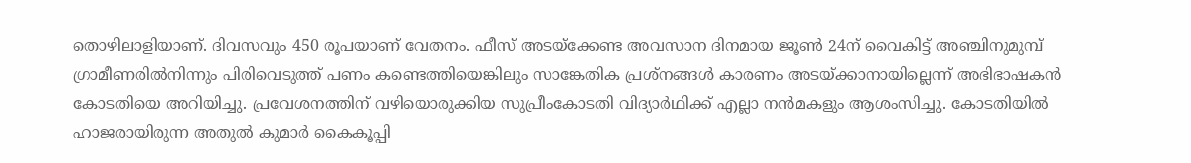തൊഴിലാളിയാണ്. ദിവസവും 450 രൂപയാണ് വേതനം. ഫീസ് അടയ്‌ക്കേണ്ട അവസാന ദിനമായ ജൂണ്‍ 24ന് വൈകിട്ട് അഞ്ചിനുമുമ്പ് ഗ്രാമീണരില്‍നിന്നും പിരിവെടുത്ത് പണം കണ്ടെത്തിയെങ്കിലും സാങ്കേതിക പ്രശ്‌നങ്ങള്‍ കാരണം അടയ്ക്കാനായില്ലെന്ന് അഭിഭാഷകന്‍ കോടതിയെ അറിയിച്ചു. പ്രവേശനത്തിന് വഴിയൊരുക്കിയ സുപ്രീംകോടതി വിദ്യാര്‍ഥിക്ക് എല്ലാ നന്‍മകളും ആശംസിച്ചു. കോടതിയില്‍ ഹാജരായിരുന്ന അതുല്‍ കുമാര്‍ കൈകൂപ്പി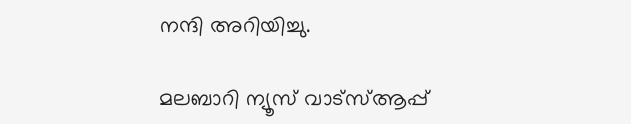നന്ദി അറിയിച്ചു.

മലബാറി ന്യൂസ് വാട്‌സ്ആപ്പ്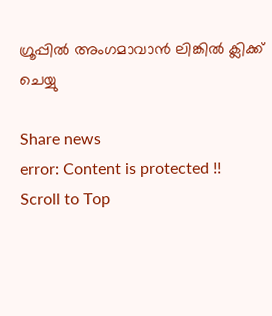ഗ്രൂപ്പില്‍ അംഗമാവാന്‍ ലിങ്കില്‍ ക്ലിക്ക് ചെയ്യു

Share news
error: Content is protected !!
Scroll to Top